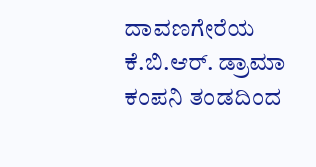ದಾವಣಗೇರೆಯ ಕೆ.ಬಿ.ಆರ್. ಡ್ರಾಮಾ ಕಂಪನಿ ತಂಡದಿಂದ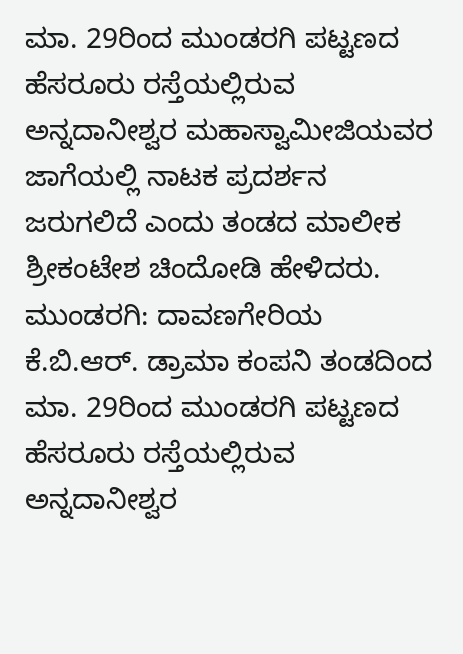ಮಾ. 29ರಿಂದ ಮುಂಡರಗಿ ಪಟ್ಟಣದ ಹೆಸರೂರು ರಸ್ತೆಯಲ್ಲಿರುವ ಅನ್ನದಾನೀಶ್ವರ ಮಹಾಸ್ವಾಮೀಜಿಯವರ ಜಾಗೆಯಲ್ಲಿ ನಾಟಕ ಪ್ರದರ್ಶನ ಜರುಗಲಿದೆ ಎಂದು ತಂಡದ ಮಾಲೀಕ ಶ್ರೀಕಂಟೇಶ ಚಿಂದೋಡಿ ಹೇಳಿದರು.
ಮುಂಡರಗಿ: ದಾವಣಗೇರಿಯ ಕೆ.ಬಿ.ಆರ್. ಡ್ರಾಮಾ ಕಂಪನಿ ತಂಡದಿಂದ ಮಾ. 29ರಿಂದ ಮುಂಡರಗಿ ಪಟ್ಟಣದ ಹೆಸರೂರು ರಸ್ತೆಯಲ್ಲಿರುವ ಅನ್ನದಾನೀಶ್ವರ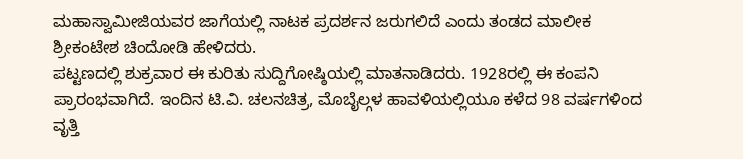ಮಹಾಸ್ವಾಮೀಜಿಯವರ ಜಾಗೆಯಲ್ಲಿ ನಾಟಕ ಪ್ರದರ್ಶನ ಜರುಗಲಿದೆ ಎಂದು ತಂಡದ ಮಾಲೀಕ ಶ್ರೀಕಂಟೇಶ ಚಿಂದೋಡಿ ಹೇಳಿದರು.
ಪಟ್ಟಣದಲ್ಲಿ ಶುಕ್ರವಾರ ಈ ಕುರಿತು ಸುದ್ದಿಗೋಷ್ಠಿಯಲ್ಲಿ ಮಾತನಾಡಿದರು. 1928ರಲ್ಲಿ ಈ ಕಂಪನಿ ಪ್ರಾರಂಭವಾಗಿದೆ. ಇಂದಿನ ಟಿ.ವಿ. ಚಲನಚಿತ್ರ, ಮೊಬೈಲ್ಗಳ ಹಾವಳಿಯಲ್ಲಿಯೂ ಕಳೆದ 98 ವರ್ಷಗಳಿಂದ ವೃತ್ತಿ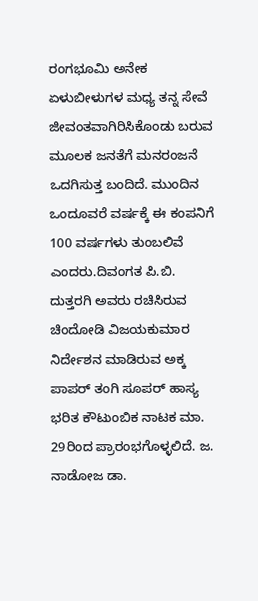ರಂಗಭೂಮಿ ಅನೇಕ ಏಳುಬೀಳುಗಳ ಮಧ್ಯ ತನ್ನ ಸೇವೆ ಜೀವಂತವಾಗಿರಿಸಿಕೊಂಡು ಬರುವ ಮೂಲಕ ಜನತೆಗೆ ಮನರಂಜನೆ ಒದಗಿಸುತ್ತ ಬಂದಿದೆ. ಮುಂದಿನ ಒಂದೂವರೆ ವರ್ಷಕ್ಕೆ ಈ ಕಂಪನಿಗೆ 100 ವರ್ಷಗಳು ತುಂಬಲಿವೆ ಎಂದರು.ದಿವಂಗತ ಪಿ.ಬಿ. ದುತ್ತರಗಿ ಅವರು ರಚಿಸಿರುವ ಚಿಂದೋಡಿ ವಿಜಯಕುಮಾರ ನಿರ್ದೇಶನ ಮಾಡಿರುವ ಅಕ್ಕ ಪಾಪರ್ ತಂಗಿ ಸೂಪರ್ ಹಾಸ್ಯ ಭರಿತ ಕೌಟುಂಬಿಕ ನಾಟಕ ಮಾ. 29ರಿಂದ ಪ್ರಾರಂಭಗೊಳ್ಳಲಿದೆ. ಜ. ನಾಡೋಜ ಡಾ.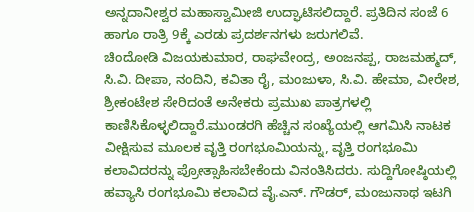ಅನ್ನದಾನೀಶ್ವರ ಮಹಾಸ್ವಾಮೀಜಿ ಉದ್ಘಾಟಿಸಲಿದ್ದಾರೆ. ಪ್ರತಿದಿನ ಸಂಜೆ 6 ಹಾಗೂ ರಾತ್ರಿ 9ಕ್ಕೆ ಎರಡು ಪ್ರದರ್ಶನಗಳು ಜರುಗಲಿವೆ.
ಚಿಂದೋಡಿ ವಿಜಯಕುಮಾರ, ರಾಘವೇಂದ್ರ, ಅಂಜನಪ್ಪ, ರಾಜಮಹ್ಮದ್, ಸಿ.ವಿ. ದೀಪಾ, ನಂದಿನಿ, ಕವಿತಾ ರೈ, ಮಂಜುಳಾ, ಸಿ.ವಿ. ಹೇಮಾ, ವೀರೇಶ, ಶ್ರೀಕಂಟೇಶ ಸೇರಿದಂತೆ ಅನೇಕರು ಪ್ರಮುಖ ಪಾತ್ರಗಳಲ್ಲಿ ಕಾಣಿಸಿಕೊಳ್ಳಲಿದ್ದಾರೆ.ಮುಂಡರಗಿ ಹೆಚ್ಚಿನ ಸಂಖ್ಯೆಯಲ್ಲಿ ಆಗಮಿಸಿ ನಾಟಕ ವೀಕ್ಷಿಸುವ ಮೂಲಕ ವೃತ್ತಿ ರಂಗಭೂಮಿಯನ್ನು, ವೃತ್ತಿ ರಂಗಭೂಮಿ ಕಲಾವಿದರನ್ನು ಪ್ರೋತ್ಸಾಹಿಸಬೇಕೆಂದು ವಿನಂತಿಸಿದರು. ಸುದ್ದಿಗೋಷ್ಠಿಯಲ್ಲಿ ಹವ್ಯಾಸಿ ರಂಗಭೂಮಿ ಕಲಾವಿದ ವೈ.ಎನ್. ಗೌಡರ್, ಮಂಜುನಾಥ ಇಟಗಿ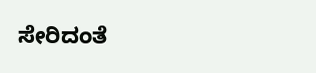ಸೇರಿದಂತೆ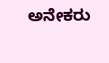ಅನೇಕರು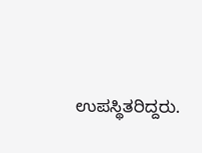ಉಪಸ್ಥಿತರಿದ್ದರು.